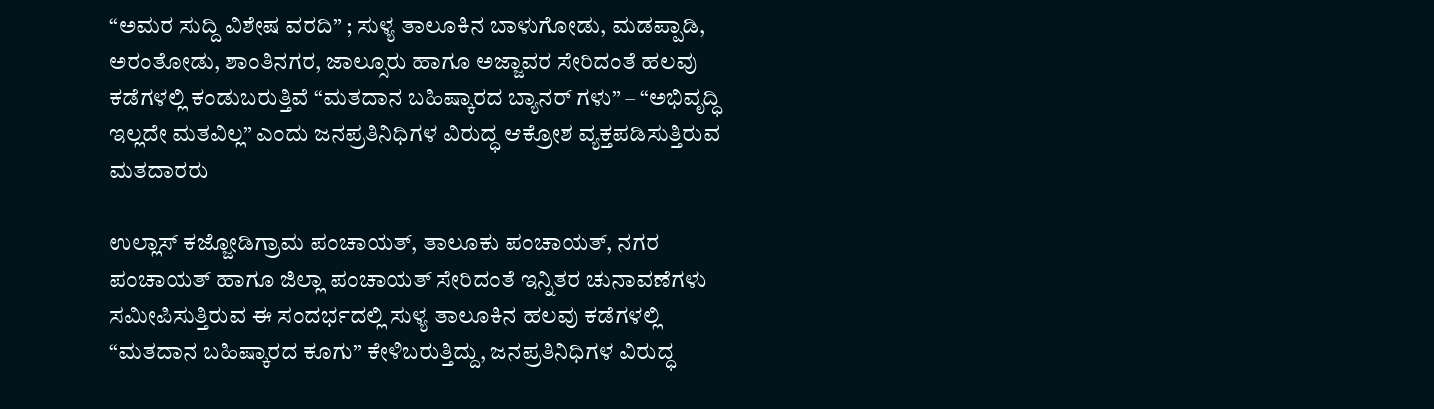“ಅಮರ ಸುದ್ದಿ ವಿಶೇಷ ವರದಿ” ; ಸುಳ್ಯ ತಾಲೂಕಿನ ಬಾಳುಗೋಡು, ಮಡಪ್ಪಾಡಿ, ಅರಂತೋಡು, ಶಾಂತಿನಗರ, ಜಾಲ್ಸೂರು ಹಾಗೂ ಅಜ್ಜಾವರ ಸೇರಿದಂತೆ ಹಲವು ಕಡೆಗಳಲ್ಲಿ ಕಂಡುಬರುತ್ತಿವೆ “ಮತದಾನ ಬಹಿಷ್ಕಾರದ ಬ್ಯಾನರ್ ಗಳು” – “ಅಭಿವೃದ್ಧಿ ಇಲ್ಲದೇ ಮತವಿಲ್ಲ” ಎಂದು ಜನಪ್ರತಿನಿಧಿಗಳ ವಿರುದ್ಧ ಆಕ್ರೋಶ ವ್ಯಕ್ತಪಡಿಸುತ್ತಿರುವ ಮತದಾರರು

ಉಲ್ಲಾಸ್ ಕಜ್ಜೋಡಿಗ್ರಾಮ ಪಂಚಾಯತ್, ತಾಲೂಕು ಪಂಚಾಯತ್, ನಗರ ಪಂಚಾಯತ್ ಹಾಗೂ ಜಿಲ್ಲಾ ಪಂಚಾಯತ್ ಸೇರಿದಂತೆ ಇನ್ನಿತರ ಚುನಾವಣೆಗಳು ಸಮೀಪಿಸುತ್ತಿರುವ ಈ ಸಂದರ್ಭದಲ್ಲಿ ಸುಳ್ಯ ತಾಲೂಕಿನ ಹಲವು ಕಡೆಗಳಲ್ಲಿ “ಮತದಾನ ಬಹಿಷ್ಕಾರದ ಕೂಗು” ಕೇಳಿಬರುತ್ತಿದ್ದು, ಜನಪ್ರತಿನಿಧಿಗಳ ವಿರುದ್ಧ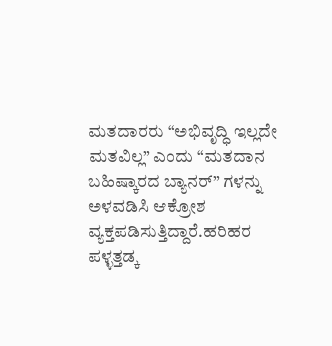ಮತದಾರರು “ಅಭಿವೃದ್ಧಿ ಇಲ್ಲದೇ ಮತವಿಲ್ಲ” ಎಂದು “ಮತದಾನ ಬಹಿಷ್ಕಾರದ ಬ್ಯಾನರ್” ಗಳನ್ನು ಅಳವಡಿಸಿ ಆಕ್ರೋಶ ವ್ಯಕ್ತಪಡಿಸುತ್ತಿದ್ದಾರೆ.ಹರಿಹರ ಪಳ್ಳತ್ತಡ್ಕ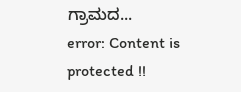ಗ್ರಾಮದ...
error: Content is protected !!